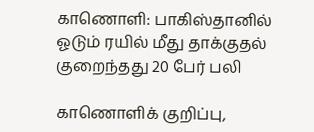காணொளி: பாகிஸ்தானில் ஓடும் ரயில் மீது தாக்குதல் குறைந்தது 20 பேர் பலி

காணொளிக் குறிப்பு,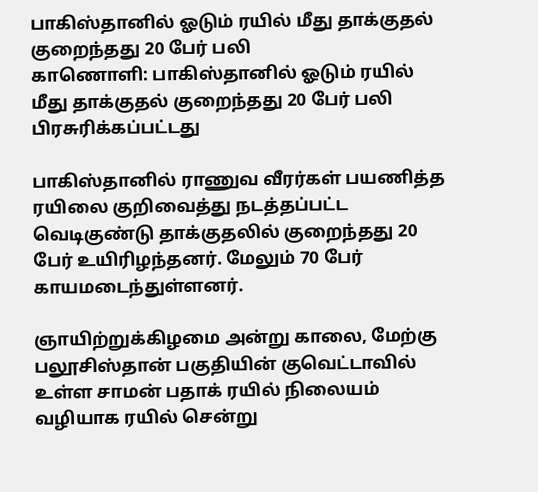பாகிஸ்தானில் ஓடும் ரயில் மீது தாக்குதல் குறைந்தது 20 பேர் பலி
காணொளி: பாகிஸ்தானில் ஓடும் ரயில் மீது தாக்குதல் குறைந்தது 20 பேர் பலி
பிரசுரிக்கப்பட்டது

பாகிஸ்தானில் ராணுவ வீரர்கள் பயணித்த ரயிலை குறிவைத்து நடத்தப்பட்ட வெடிகுண்டு தாக்குதலில் குறைந்தது 20 பேர் உயிரிழந்தனர். மேலும் 70 பேர் காயமடைந்துள்ளனர்.

ஞாயிற்றுக்கிழமை அன்று காலை, மேற்கு பலூசிஸ்தான் பகுதியின் குவெட்டாவில் உள்ள சாமன் பதாக் ரயில் நிலையம் வழியாக ரயில் சென்று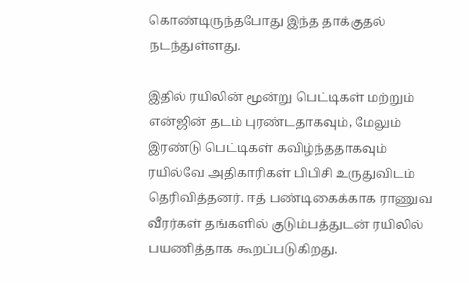கொண்டிருந்தபோது இந்த தாக்குதல் நடந்துள்ளது.

இதில் ரயிலின் மூன்று பெட்டிகள் மற்றும் என்ஜின் தடம் புரண்டதாகவும், மேலும் இரண்டு பெட்டிகள் கவிழ்ந்ததாகவும் ரயில்வே அதிகாரிகள் பிபிசி உருதுவிடம் தெரிவித்தனர். ஈத் பண்டிகைக்காக ராணுவ வீரர்கள் தங்களில் குடும்பத்துடன் ரயிலில் பயணித்தாக கூறப்படுகிறது.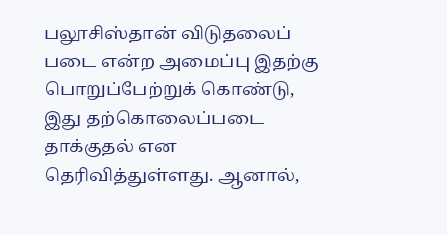பலூசிஸ்தான் விடுதலைப் படை என்ற அமைப்பு இதற்கு பொறுப்பேற்றுக் கொண்டு, இது தற்கொலைப்படை தாக்குதல் என தெரிவித்துள்ளது. ஆனால்,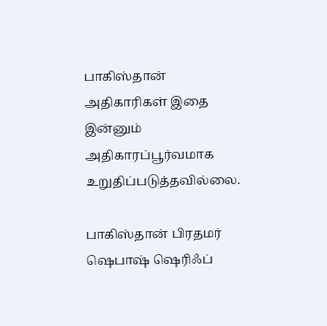பாகிஸ்தான் அதிகாரிகள் இதை இன்னும் அதிகாரப்பூர்வமாக உறுதிப்படுத்தவில்லை.

பாகிஸ்தான் பிரதமர் ஷெபாஷ் ஷெரிஃப்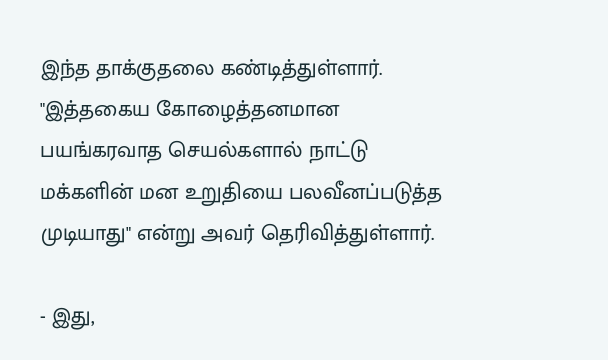இந்த தாக்குதலை கண்டித்துள்ளார். "இத்தகைய கோழைத்தனமான பயங்கரவாத செயல்களால் நாட்டு மக்களின் மன உறுதியை பலவீனப்படுத்த முடியாது" என்று அவர் தெரிவித்துள்ளார்.

- இது,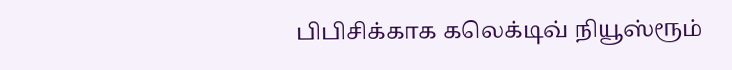பிபிசிக்காக கலெக்டிவ் நியூஸ்ரூம்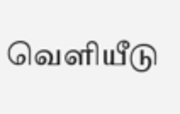வெளியீடு